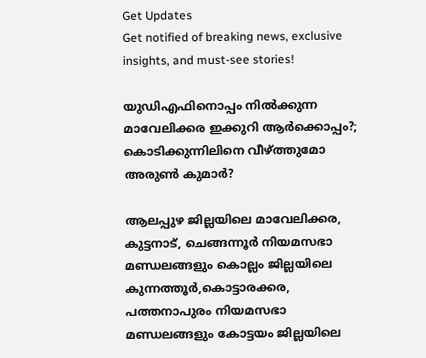Get Updates
Get notified of breaking news, exclusive insights, and must-see stories!

യുഡിഎഫിനൊപ്പം നിൽക്കുന്ന മാവേലിക്കര ഇക്കുറി ആർക്കൊപ്പം?; കൊടിക്കുന്നിലിനെ വീഴ്ത്തുമോ അരുൺ കുമാർ?

ആലപ്പുഴ ജില്ലയിലെ മാവേലിക്കര, കുട്ടനാട്, ചെങ്ങന്നൂർ നിയമസഭാ മണ്ഡലങ്ങളും കൊല്ലം ജില്ലയിലെ കുന്നത്തൂർ,കൊട്ടാരക്കര, പത്തനാപുരം നിയമസഭാ മണ്ഡലങ്ങളും കോട്ടയം ജില്ലയിലെ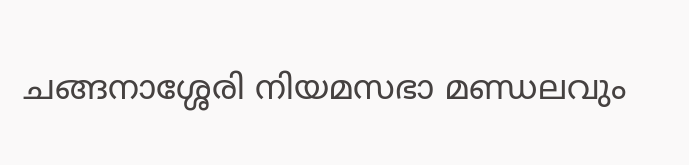ചങ്ങനാശ്ശേരി നിയമസഭാ മണ്ഡലവും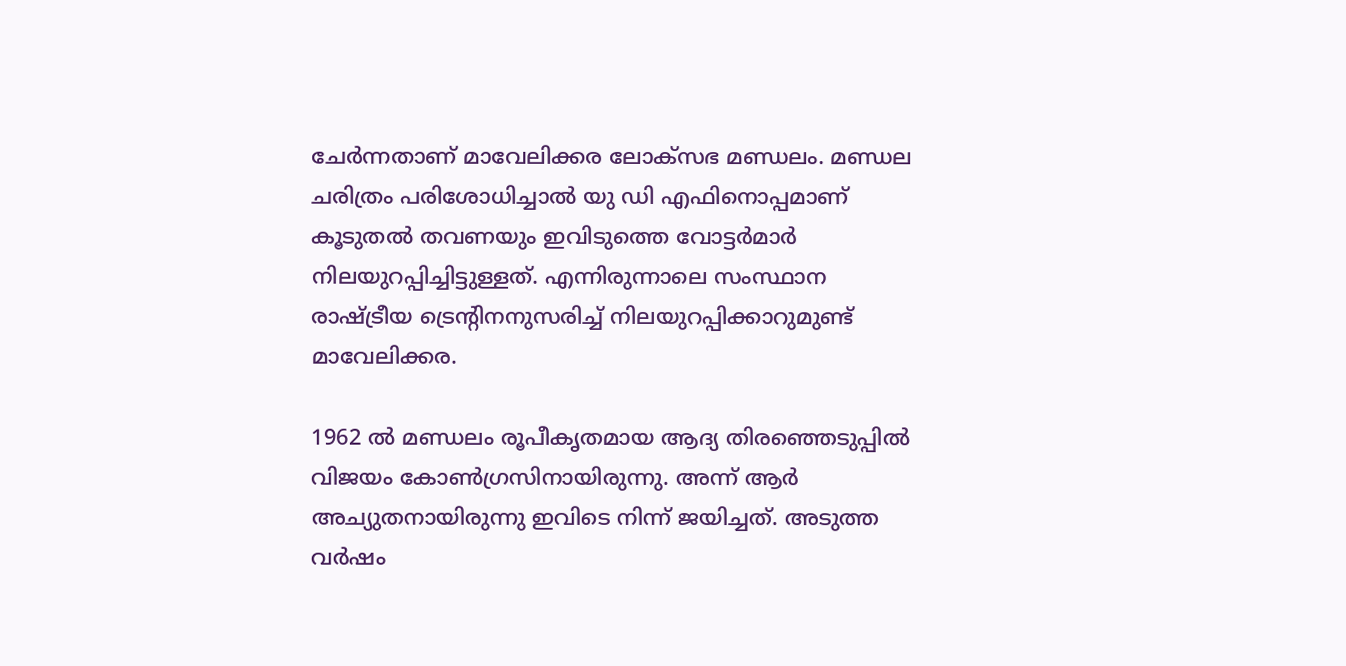ചേർന്നതാണ് മാവേലിക്കര ലോക്സഭ മണ്ഡലം. മണ്ഡല ചരിത്രം പരിശോധിച്ചാൽ യു ഡി എഫിനൊപ്പമാണ് കൂടുതൽ തവണയും ഇവിടുത്തെ വോട്ടർമാർ നിലയുറപ്പിച്ചിട്ടുള്ളത്. എന്നിരുന്നാലെ സംസ്ഥാന രാഷ്ട്രീയ ട്രെന്റിനനുസരിച്ച് നിലയുറപ്പിക്കാറുമുണ്ട് മാവേലിക്കര.

1962 ൽ മണ്ഡലം രൂപീകൃതമായ ആദ്യ തിരഞ്ഞെടുപ്പിൽ വിജയം കോൺഗ്രസിനായിരുന്നു. അന്ന് ആർ അച്യുതനായിരുന്നു ഇവിടെ നിന്ന് ജയിച്ചത്. അടുത്ത വർഷം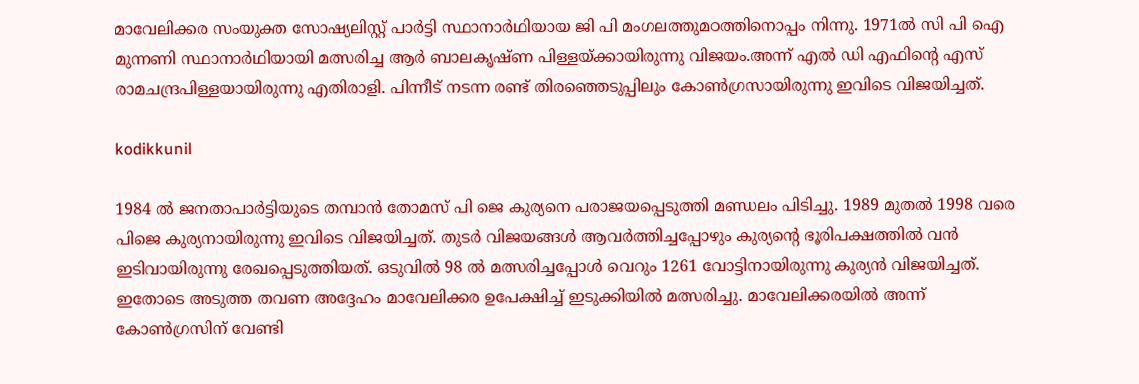മാവേലിക്കര സംയുക്ത സോഷ്യലിസ്റ്റ് പാര്‍ട്ടി സ്ഥാനാര്‍ഥിയായ ജി പി മംഗലത്തുമഠത്തിനൊപ്പം നിന്നു. 1971ല്‍ സി പി ഐ മുന്നണി സ്ഥാനാര്‍ഥിയായി മത്സരിച്ച ആർ ബാലകൃഷ്ണ പിള്ളയ്ക്കായിരുന്നു വിജയം.അന്ന് എൽ ഡി എഫിന്റെ എസ് രാമചന്ദ്രപിള്ളയായിരുന്നു എതിരാളി. പിന്നീട് നടന്ന രണ്ട് തിരഞ്ഞെടുപ്പിലും കോൺഗ്രസായിരുന്നു ഇവിടെ വിജയിച്ചത്.

kodikkunil

1984 ൽ ജനതാപാർട്ടിയുടെ തമ്പാൻ തോമസ് പി ജെ കുര്യനെ പരാജയപ്പെടുത്തി മണ്ഡലം പിടിച്ചു. 1989 മുതൽ 1998 വരെ പിജെ കുര്യനായിരുന്നു ഇവിടെ വിജയിച്ചത്. തുടർ വിജയങ്ങൾ ആവർത്തിച്ചപ്പോഴും കുര്യന്റെ ഭൂരിപക്ഷത്തിൽ വൻ ഇടിവായിരുന്നു രേഖപ്പെടുത്തിയത്. ഒടുവിൽ 98 ൽ മത്സരിച്ചപ്പോൾ വെറും 1261 വോട്ടിനായിരുന്നു കുര്യൻ വിജയിച്ചത്. ഇതോടെ അടുത്ത തവണ അദ്ദേഹം മാവേലിക്കര ഉപേക്ഷിച്ച് ഇടുക്കിയിൽ മത്സരിച്ചു. മാവേലിക്കരയിൽ അന്ന് കോൺഗ്രസിന് വേണ്ടി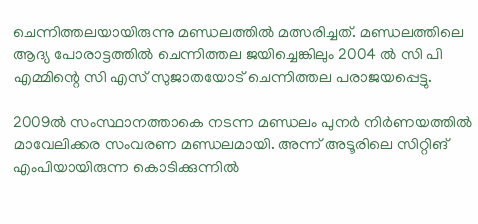ചെന്നിത്തലയായിരുന്നു മണ്ഡലത്തിൽ മത്സരിച്ചത്. മണ്ഡലത്തിലെ ആദ്യ പോരാട്ടത്തിൽ ചെന്നിത്തല ജയിച്ചെങ്കിലും 2004 ൽ സി പി എമ്മിന്റെ സി എസ് സുജാതയോട് ചെന്നിത്തല പരാജയപ്പെട്ടു.

2009ല്‍ സംസ്ഥാനത്താകെ നടന്ന മണ്ഡലം പുനര്‍ നിര്‍ണയത്തില്‍ മാവേലിക്കര സംവരണ മണ്ഡലമായി. അന്ന് അടൂരിലെ സിറ്റിങ് എംപിയായിരുന്ന കൊടിക്കുന്നില്‍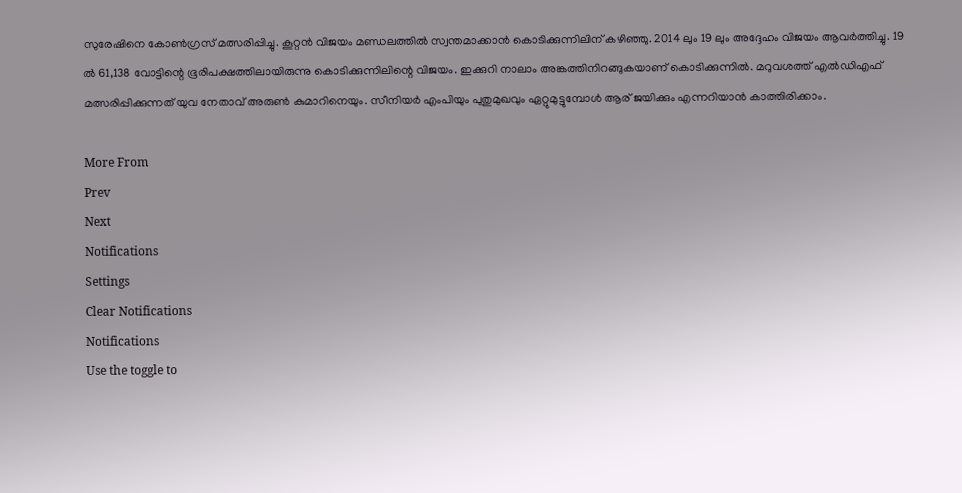സുരേഷിനെ കോൺഗ്രസ് മത്സരിപ്പിച്ചു. കൂറ്റൻ വിജയം മണ്ഡലത്തിൽ സ്വന്തമാക്കാൻ കൊടിക്കുന്നിലിന് കഴിഞ്ഞു. 2014 ലും 19 ലും അദ്ദേഹം വിജയം ആവർത്തിച്ചു. 19 ൽ 61,138 വോട്ടിന്റെ ഭൂരിപക്ഷത്തിലായിരുന്നു കൊടിക്കുന്നിലിന്റെ വിജയം. ഇക്കുറി നാലാം അങ്കത്തിനിറങ്ങുകയാണ് കൊടിക്കുന്നിൽ. മറുവശത്ത് എൽഡിഎഫ് മത്സരിപ്പിക്കുന്നത് യുവ നേതാവ് അരുൺ കുമാറിനെയും. സീനിയർ എംപിയും പുതുമുഖവും ഏറ്റുമുട്ടുമ്പോൾ ആര് ജയിക്കും എന്നറിയാൻ കാത്തിരിക്കാം.

More From
Prev
Next
Notifications
Settings
Clear Notifications
Notifications
Use the toggle to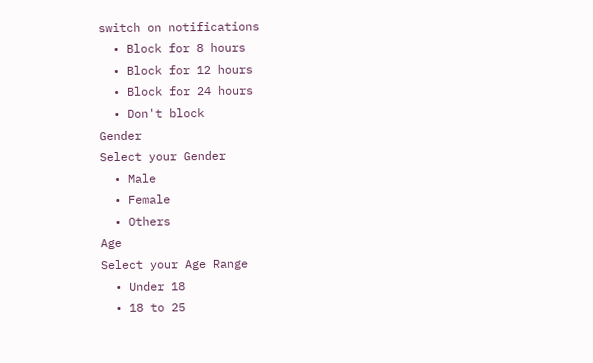switch on notifications
  • Block for 8 hours
  • Block for 12 hours
  • Block for 24 hours
  • Don't block
Gender
Select your Gender
  • Male
  • Female
  • Others
Age
Select your Age Range
  • Under 18
  • 18 to 25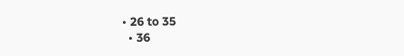• 26 to 35
  • 36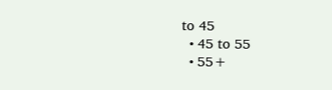to 45
  • 45 to 55
  • 55+